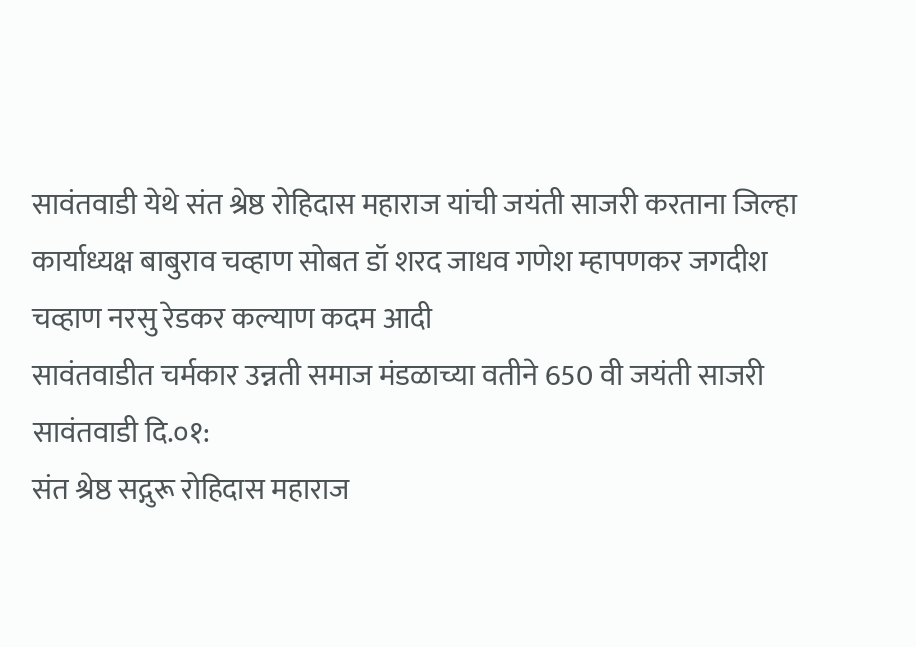सावंतवाडी येथे संत श्रेष्ठ रोहिदास महाराज यांची जयंती साजरी करताना जिल्हा कार्याध्यक्ष बाबुराव चव्हाण सोबत डॉ शरद जाधव गणेश म्हापणकर जगदीश चव्हाण नरसु रेडकर कल्याण कदम आदी
सावंतवाडीत चर्मकार उन्नती समाज मंडळाच्या वतीने 650 वी जयंती साजरी
सावंतवाडी दि.०१:
संत श्रेष्ठ सद्गुरू रोहिदास महाराज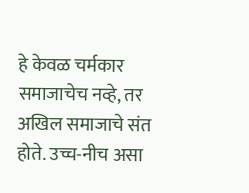हे केवळ चर्मकार समाजाचेच नव्हे, तर अखिल समाजाचे संत होते. उच्च-नीच असा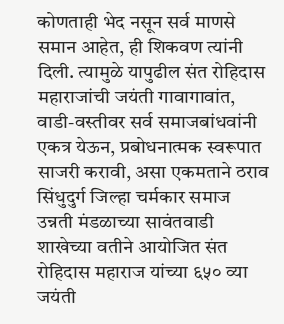कोणताही भेद नसून सर्व माणसे समान आहेत, ही शिकवण त्यांनी दिली. त्यामुळे यापुढील संत रोहिदास महाराजांची जयंती गावागावांत, वाडी-वस्तीवर सर्व समाजबांधवांनी एकत्र येऊन, प्रबोधनात्मक स्वरूपात साजरी करावी, असा एकमताने ठराव सिंधुदुर्ग जिल्हा चर्मकार समाज उन्नती मंडळाच्या सावंतवाडी शाखेच्या वतीने आयोजित संत रोहिदास महाराज यांच्या ६५० व्या जयंती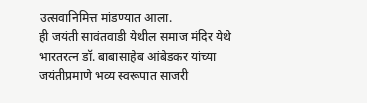उत्सवानिमित्त मांडण्यात आला.
ही जयंती सावंतवाडी येथील समाज मंदिर येथे भारतरत्न डॉ. बाबासाहेब आंबेडकर यांच्या जयंतीप्रमाणे भव्य स्वरूपात साजरी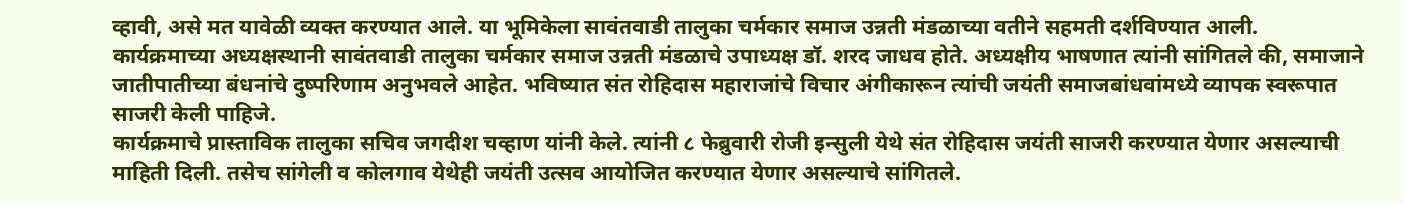व्हावी, असे मत यावेळी व्यक्त करण्यात आले. या भूमिकेला सावंतवाडी तालुका चर्मकार समाज उन्नती मंडळाच्या वतीने सहमती दर्शविण्यात आली.
कार्यक्रमाच्या अध्यक्षस्थानी सावंतवाडी तालुका चर्मकार समाज उन्नती मंडळाचे उपाध्यक्ष डॉ. शरद जाधव होते. अध्यक्षीय भाषणात त्यांनी सांगितले की, समाजाने जातीपातीच्या बंधनांचे दुष्परिणाम अनुभवले आहेत. भविष्यात संत रोहिदास महाराजांचे विचार अंगीकारून त्यांची जयंती समाजबांधवांमध्ये व्यापक स्वरूपात साजरी केली पाहिजे.
कार्यक्रमाचे प्रास्ताविक तालुका सचिव जगदीश चव्हाण यांनी केले. त्यांनी ८ फेब्रुवारी रोजी इन्सुली येथे संत रोहिदास जयंती साजरी करण्यात येणार असल्याची माहिती दिली. तसेच सांगेली व कोलगाव येथेही जयंती उत्सव आयोजित करण्यात येणार असल्याचे सांगितले.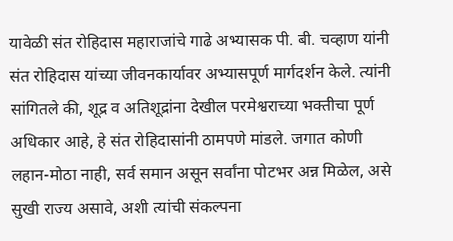यावेळी संत रोहिदास महाराजांचे गाढे अभ्यासक पी. बी. चव्हाण यांनी संत रोहिदास यांच्या जीवनकार्यावर अभ्यासपूर्ण मार्गदर्शन केले. त्यांनी सांगितले की, शूद्र व अतिशूद्रांना देखील परमेश्वराच्या भक्तीचा पूर्ण अधिकार आहे, हे संत रोहिदासांनी ठामपणे मांडले. जगात कोणी लहान-मोठा नाही, सर्व समान असून सर्वांना पोटभर अन्न मिळेल, असे सुखी राज्य असावे, अशी त्यांची संकल्पना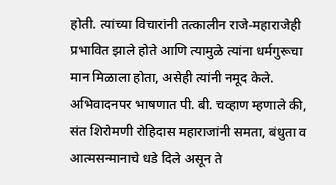होती. त्यांच्या विचारांनी तत्कालीन राजे-महाराजेही प्रभावित झाले होते आणि त्यामुळे त्यांना धर्मगुरूचा मान मिळाला होता, असेही त्यांनी नमूद केले.
अभिवादनपर भाषणात पी. बी. चव्हाण म्हणाले की, संत शिरोमणी रोहिदास महाराजांनी समता, बंधुता व आत्मसन्मानाचे धडे दिले असून ते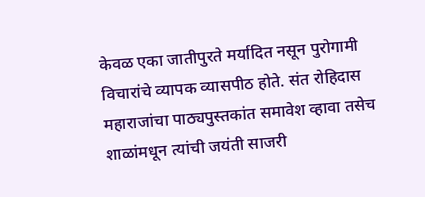केवळ एका जातीपुरते मर्यादित नसून पुरोगामी विचारांचे व्यापक व्यासपीठ होते. संत रोहिदास महाराजांचा पाठ्यपुस्तकांत समावेश व्हावा तसेच शाळांमधून त्यांची जयंती साजरी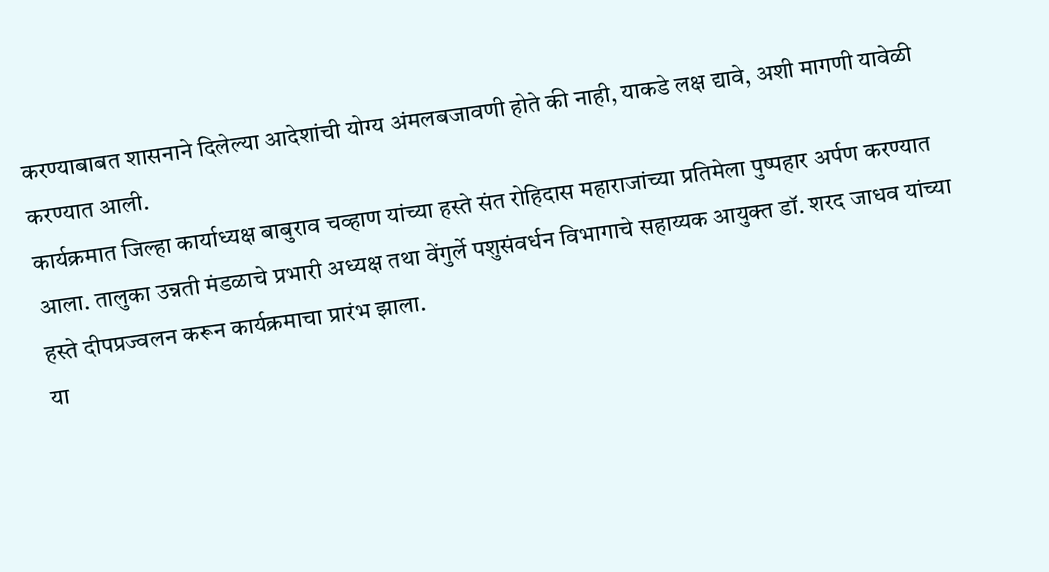करण्याबाबत शासनाने दिलेल्या आदेशांची योग्य अंमलबजावणी होते की नाही, याकडे लक्ष द्यावे, अशी मागणी यावेळी करण्यात आली.
कार्यक्रमात जिल्हा कार्याध्यक्ष बाबुराव चव्हाण यांच्या हस्ते संत रोहिदास महाराजांच्या प्रतिमेला पुष्पहार अर्पण करण्यात आला. तालुका उन्नती मंडळाचे प्रभारी अध्यक्ष तथा वेंगुर्ले पशुसंवर्धन विभागाचे सहाय्यक आयुक्त डॉ. शरद जाधव यांच्या हस्ते दीपप्रज्वलन करून कार्यक्रमाचा प्रारंभ झाला.
या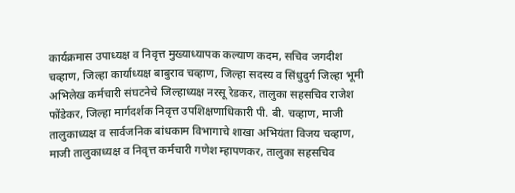कार्यक्रमास उपाध्यक्ष व निवृत्त मुख्याध्यापक कल्याण कदम, सचिव जगदीश चव्हाण, जिल्हा कार्याध्यक्ष बाबुराव चव्हाण, जिल्हा सदस्य व सिंधुदुर्ग जिल्हा भूमी अभिलेख कर्मचारी संघटनेचे जिल्हाध्यक्ष नरसू रेडकर, तालुका सहसचिव राजेश फोंडेकर, जिल्हा मार्गदर्शक निवृत्त उपशिक्षणाधिकारी पी. बी. चव्हाण, माजी तालुकाध्यक्ष व सार्वजनिक बांधकाम विभागाचे शाखा अभियंता विजय चव्हाण, माजी तालुकाध्यक्ष व निवृत्त कर्मचारी गणेश म्हापणकर, तालुका सहसचिव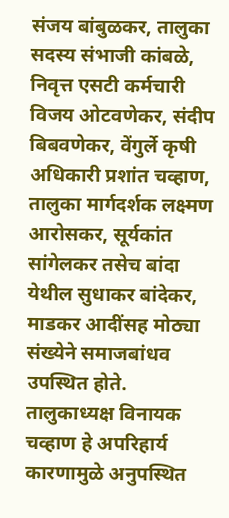संजय बांबुळकर, तालुका सदस्य संभाजी कांबळे, निवृत्त एसटी कर्मचारी विजय ओटवणेकर, संदीप बिबवणेकर, वेंगुर्ले कृषी अधिकारी प्रशांत चव्हाण, तालुका मार्गदर्शक लक्ष्मण आरोसकर, सूर्यकांत सांगेलकर तसेच बांदा येथील सुधाकर बांदेकर, माडकर आदींसह मोठ्या संख्येने समाजबांधव उपस्थित होते.
तालुकाध्यक्ष विनायक चव्हाण हे अपरिहार्य कारणामुळे अनुपस्थित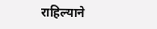राहिल्याने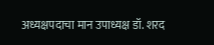अध्यक्षपदाचा मान उपाध्यक्ष डॉ. शरद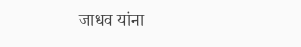जाधव यांना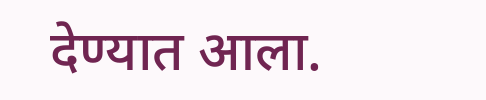देण्यात आला.